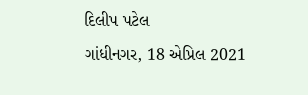દિલીપ પટેલ
ગાંધીનગર, 18 એપ્રિલ 2021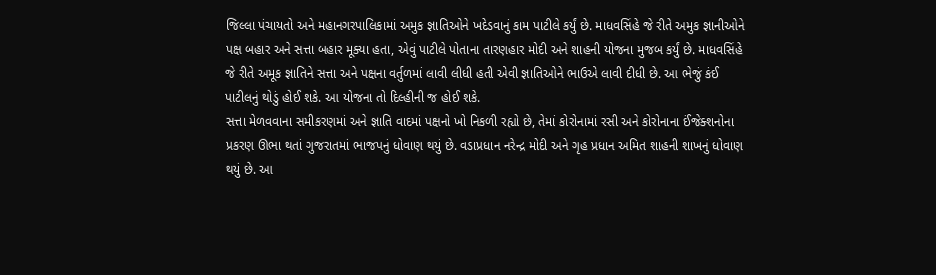જિલ્લા પંચાયતો અને મહાનગરપાલિકામાં અમુક જ્ઞાતિઓને ખદેડવાનું કામ પાટીલે કર્યું છે. માધવસિંહે જે રીતે અમુક જ્ઞાનીઓને પક્ષ બહાર અને સત્તા બહાર મૂક્યા હતા, એવું પાટીલે પોતાના તારણહાર મોદી અને શાહની યોજના મુજબ કર્યું છે. માધવસિંહે જે રીતે અમૂક જ્ઞાતિને સત્તા અને પક્ષના વર્તુળમાં લાવી લીધી હતી એવી જ્ઞાતિઓને ભાઉએ લાવી દીધી છે. આ ભેજું કંઈ પાટીલનું થોડું હોઈ શકે. આ યોજના તો દિલ્હીની જ હોઈ શકે.
સત્તા મેળવવાના સમીકરણમાં અને જ્ઞાતિ વાદમાં પક્ષનો ખો નિકળી રહ્યો છે, તેમાં કોરોનામાં રસી અને કોરોનાના ઈંજેક્શનોના પ્રકરણ ઊભા થતાં ગુજરાતમાં ભાજપનું ધોવાણ થયું છે. વડાપ્રધાન નરેન્દ્ર મોદી અને ગૃહ પ્રધાન અમિત શાહની શાખનું ધોવાણ થયું છે. આ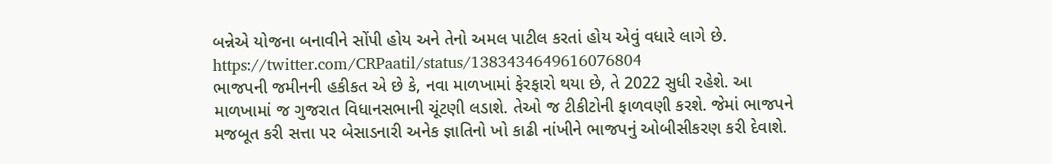બન્નેએ યોજના બનાવીને સોંપી હોય અને તેનો અમલ પાટીલ કરતાં હોય એવું વધારે લાગે છે.
https://twitter.com/CRPaatil/status/1383434649616076804
ભાજપની જમીનની હકીકત એ છે કે, નવા માળખામાં ફેરફારો થયા છે, તે 2022 સુધી રહેશે. આ માળખામાં જ ગુજરાત વિધાનસભાની ચૂંટણી લડાશે. તેઓ જ ટીકીટોની ફાળવણી કરશે. જેમાં ભાજપને મજબૂત કરી સત્તા પર બેસાડનારી અનેક જ્ઞાતિનો ખો કાઢી નાંખીને ભાજપનું ઓબીસીકરણ કરી દેવાશે.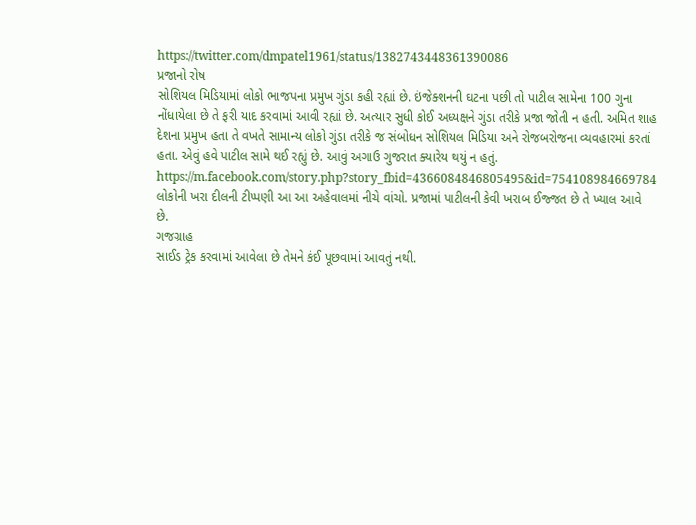https://twitter.com/dmpatel1961/status/1382743448361390086
પ્રજાનો રોષ
સોશિયલ મિડિયામાં લોકો ભાજપના પ્રમુખ ગુંડા કહી રહ્યાં છે. ઇંજેક્શનની ઘટના પછી તો પાટીલ સામેના 100 ગુના નોંધાયેલા છે તે ફરી યાદ કરવામાં આવી રહ્યાં છે. અત્યાર સુધી કોઈ અધ્યક્ષને ગુંડા તરીકે પ્રજા જોતી ન હતી. અમિત શાહ દેશના પ્રમુખ હતા તે વખતે સામાન્ય લોકો ગુંડા તરીકે જ સંબોધન સોશિયલ મિડિયા અને રોજબરોજના વ્યવહારમાં કરતાં હતા. એવું હવે પાટીલ સામે થઈ રહ્યું છે. આવું અગાઉ ગુજરાત ક્યારેય થયું ન હતું.
https://m.facebook.com/story.php?story_fbid=4366084846805495&id=754108984669784
લોકોની ખરા દીલની ટીપ્પણી આ આ અહેવાલમાં નીચે વાંચો. પ્રજામાં પાટીલની કેવી ખરાબ ઈજ્જત છે તે ખ્યાલ આવે છે.
ગજગ્રાહ
સાઈડ ટ્રેક કરવામાં આવેલા છે તેમને કંઈ પૂછવામાં આવતું નથી.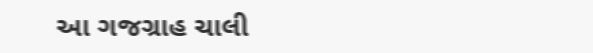આ ગજગ્રાહ ચાલી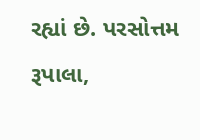રહ્યાં છે. પરસોત્તમ રૂપાલા,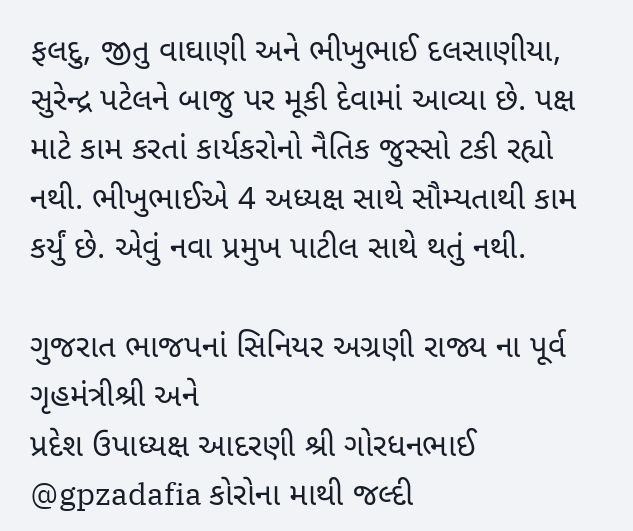ફલદુ, જીતુ વાઘાણી અને ભીખુભાઈ દલસાણીયા, સુરેન્દ્ર પટેલને બાજુ પર મૂકી દેવામાં આવ્યા છે. પક્ષ માટે કામ કરતાં કાર્યકરોનો નૈતિક જુસ્સો ટકી રહ્યો નથી. ભીખુભાઈએ 4 અધ્યક્ષ સાથે સૌમ્યતાથી કામ કર્યું છે. એવું નવા પ્રમુખ પાટીલ સાથે થતું નથી.

ગુજરાત ભાજપનાં સિનિયર અગ્રણી રાજ્ય ના પૂર્વ ગૃહમંત્રીશ્રી અને
પ્રદેશ ઉપાધ્યક્ષ આદરણી શ્રી ગોરધનભાઈ @gpzadafia કોરોના માથી જલ્દી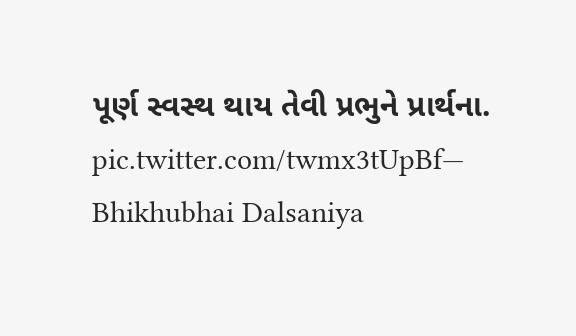પૂર્ણ સ્વસ્થ થાય તેવી પ્રભુને પ્રાર્થના. pic.twitter.com/twmx3tUpBf— Bhikhubhai Dalsaniya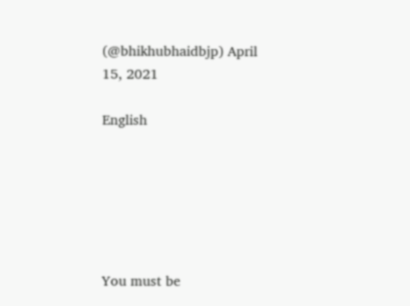(@bhikhubhaidbjp) April 15, 2021

English






You must be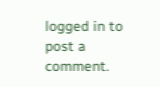logged in to post a comment.